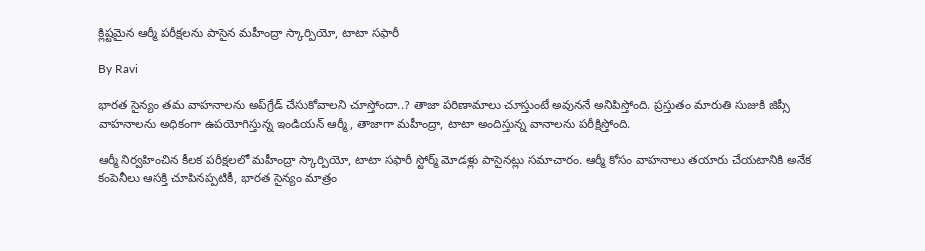క్లిష్టమైన ఆర్మీ పరీక్షలను పాసైన మహీంద్రా స్కార్పియో, టాటా సఫారీ

By Ravi

భారత సైన్యం తమ వాహనాలను అప్‌గ్రేడ్ చేసుకోవాలని చూస్తోందా..? తాజా పరిణామాలు చూస్తుంటే అవుననే అనిపిస్తోంది. ప్రస్తుతం మారుతి సుజుకి జిప్సీ వాహనాలను అధికంగా ఉపయోగిస్తున్న ఇండియన్ ఆర్మీ, తాజాగా మహీంద్రా, టాటా అందిస్తున్న వానాలను పరీక్షిస్తోంది.

ఆర్మీ నిర్వహించిన కీలక పరీక్షలలో మహీంద్రా స్కార్పియో, టాటా సఫారీ స్టోర్మ్ మోడళ్లు పాసైనట్లు సమాచారం. ఆర్మీ కోసం వాహనాలు తయారు చేయటానికి అనేక కంపెనీలు ఆసక్తి చూపినప్పటికీ, భారత సైన్యం మాత్రం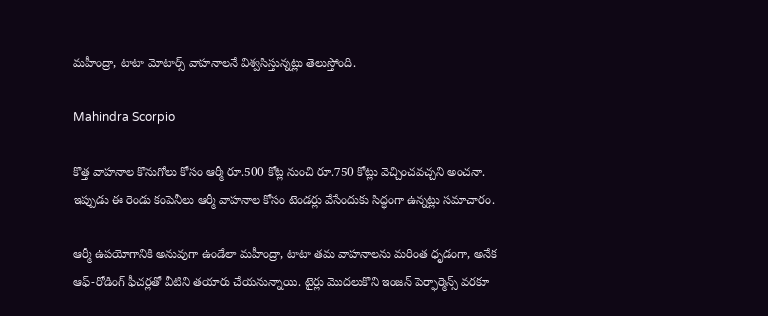మహీంద్రా, టాటా మోటార్స్ వాహనాలనే విశ్వసిస్తున్నట్లు తెలుస్తోంది.

Mahindra Scorpio

కొత్త వాహనాల కొనుగోలు కోసం ఆర్మీ రూ.500 కోట్ల నుంచి రూ.750 కోట్లు వెచ్చించవచ్చని అంచనా. ఇప్పుడు ఈ రెండు కంపెనీలు ఆర్మీ వాహనాల కోసం టెండర్లు వేసేందుకు సిద్ధంగా ఉన్నట్లు సమాచారం.

ఆర్మీ ఉపయోగానికి అనువుగా ఉండేలా మహీంద్రా, టాటా తమ వాహనాలను మరింత ధృడంగా, అనేక ఆఫ్-రోడింగ్ ఫీచర్లతో వీటిని తయారు చేయనున్నాయి. టైర్లు మొదలుకొని ఇంజన్ పెర్ఫార్మెన్స్‌ వరకూ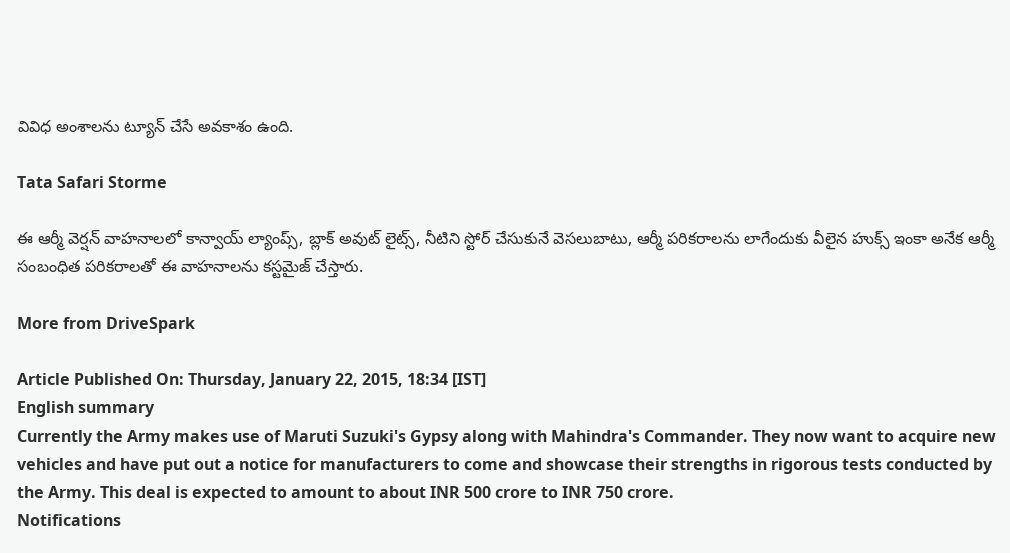వివిధ అంశాలను ట్యూన్ చేసే అవకాశం ఉంది.

Tata Safari Storme

ఈ ఆర్మీ వెర్షన్ వాహనాలలో కాన్వాయ్ ల్యాంప్స్, బ్లాక్ అవుట్ లైట్స్, నీటిని స్టోర్ చేసుకునే వెసలుబాటు, ఆర్మీ పరికరాలను లాగేందుకు వీలైన హుక్స్ ఇంకా అనేక ఆర్మీ సంబంధిత పరికరాలతో ఈ వాహనాలను కస్టమైజ్ చేస్తారు.

More from DriveSpark

Article Published On: Thursday, January 22, 2015, 18:34 [IST]
English summary
Currently the Army makes use of Maruti Suzuki's Gypsy along with Mahindra's Commander. They now want to acquire new vehicles and have put out a notice for manufacturers to come and showcase their strengths in rigorous tests conducted by the Army. This deal is expected to amount to about INR 500 crore to INR 750 crore.
Notifications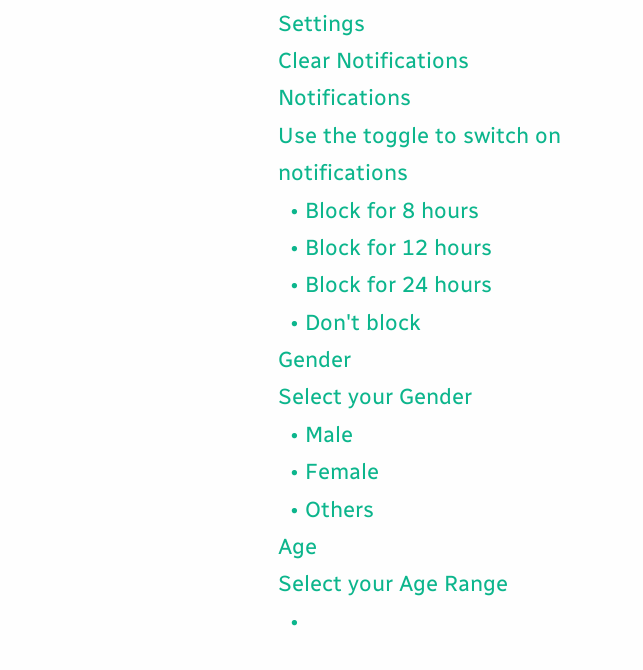Settings
Clear Notifications
Notifications
Use the toggle to switch on notifications
  • Block for 8 hours
  • Block for 12 hours
  • Block for 24 hours
  • Don't block
Gender
Select your Gender
  • Male
  • Female
  • Others
Age
Select your Age Range
  •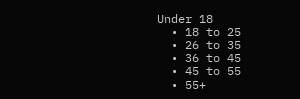Under 18
  • 18 to 25
  • 26 to 35
  • 36 to 45
  • 45 to 55
  • 55+